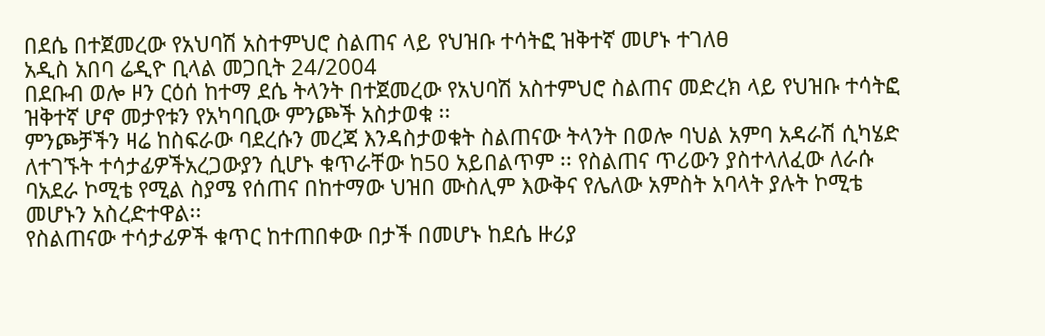በደሴ በተጀመረው የአህባሽ አስተምህሮ ስልጠና ላይ የህዝቡ ተሳትፎ ዝቅተኛ መሆኑ ተገለፀ
አዲስ አበባ ሬዲዮ ቢላል መጋቢት 24/2004
በደቡብ ወሎ ዞን ርዕሰ ከተማ ደሴ ትላንት በተጀመረው የአህባሽ አስተምህሮ ስልጠና መድረክ ላይ የህዝቡ ተሳትፎ ዝቅተኛ ሆኖ መታየቱን የአካባቢው ምንጮች አስታወቁ ፡፡
ምንጮቻችን ዛሬ ከስፍራው ባደረሱን መረጃ እንዳስታወቁት ስልጠናው ትላንት በወሎ ባህል አምባ አዳራሽ ሲካሄድ ለተገኙት ተሳታፊዎችአረጋውያን ሲሆኑ ቁጥራቸው ከ50 አይበልጥም ፡፡ የስልጠና ጥሪውን ያስተላለፈው ለራሱ ባአደራ ኮሚቴ የሚል ስያሜ የሰጠና በከተማው ህዝበ ሙስሊም እውቅና የሌለው አምስት አባላት ያሉት ኮሚቴ መሆኑን አስረድተዋል፡፡
የስልጠናው ተሳታፊዎች ቁጥር ከተጠበቀው በታች በመሆኑ ከደሴ ዙሪያ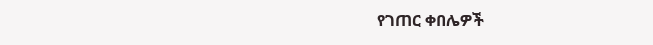የገጠር ቀበሌዎች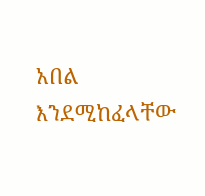አበል እንደሚከፈላቸው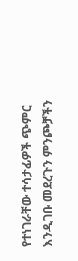የተነገራቸው ተሳታፊዎች ጭምር እንዲገቡ መደረጉን ምንጮቻችን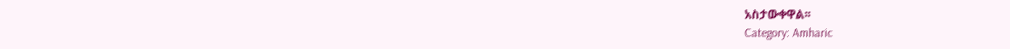አስታውቀዋል፡፡
Category: Amharic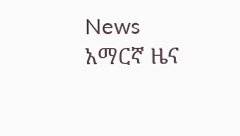News አማርኛ ዜና